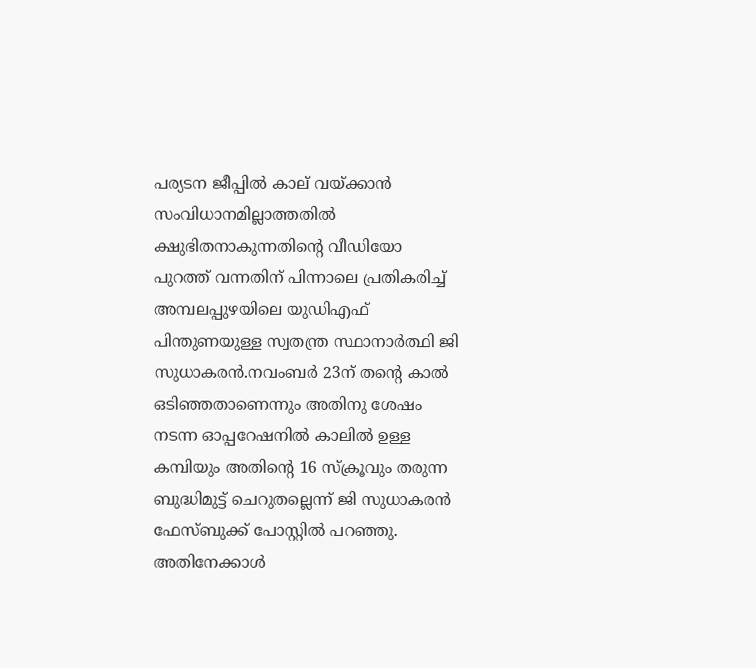പര്യടന ജീപ്പില്‍ കാല് വയ്ക്കാൻ സംവിധാനമില്ലാത്തതില്‍ ക്ഷുഭിതനാകുന്നതിന്‍റെ വീ‍ഡിയോ പുറത്ത് വന്നതിന് പിന്നാലെ പ്രതികരിച്ച്‌ അമ്പലപ്പുഴയിലെ യുഡിഎഫ് പിന്തുണയുള്ള സ്വതന്ത്ര സ്ഥാനാര്‍ത്ഥി ജി സുധാകരൻ.നവംബർ 23ന് തന്‍റെ കാല്‍ ഒടിഞ്ഞതാണെന്നും അതിനു ശേഷം നടന്ന ഓപ്പറേഷനില്‍ കാലില്‍ ഉള്ള കമ്പിയും അതിന്‍റെ 16 സ്ക്രൂവും തരുന്ന ബുദ്ധിമുട്ട് ചെറുതല്ലെന്ന് ജി സുധാകരൻ ഫേസ്ബുക്ക് പോസ്റ്റില്‍ പറഞ്ഞു. അതിനേക്കാള്‍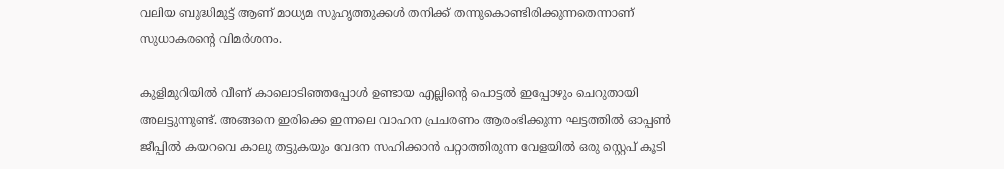വലിയ ബുദ്ധിമുട്ട് ആണ് മാധ്യമ സുഹൃത്തുക്കള്‍ തനിക്ക് തന്നുകൊണ്ടിരിക്കുന്നതെന്നാണ് സുധാകരന്‍റെ വിമർശനം.

കുളിമുറിയില്‍ വീണ് കാലൊടിഞ്ഞപ്പോള്‍ ഉണ്ടായ എല്ലിന്‍റെ പൊട്ടല്‍ ഇപ്പോഴും ചെറുതായി അലട്ടുന്നുണ്ട്. അങ്ങനെ ഇരിക്കെ ഇന്നലെ വാഹന പ്രചരണം ആരംഭിക്കുന്ന ഘട്ടത്തില്‍ ഓപ്പണ്‍ ജീപ്പില്‍ കയറവെ കാലു തട്ടുകയും വേദന സഹിക്കാൻ പറ്റാത്തിരുന്ന വേളയില്‍ ഒരു സ്റ്റെപ് കൂടി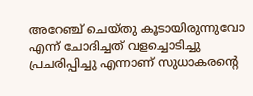അറേഞ്ച് ചെയ്തു കൂടായിരുന്നുവോ എന്ന് ചോദിച്ചത് വളച്ചൊടിച്ചു പ്രചരിപ്പിച്ചു എന്നാണ് സുധാകരന്‍റെ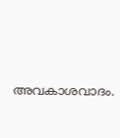അവകാശവാദം.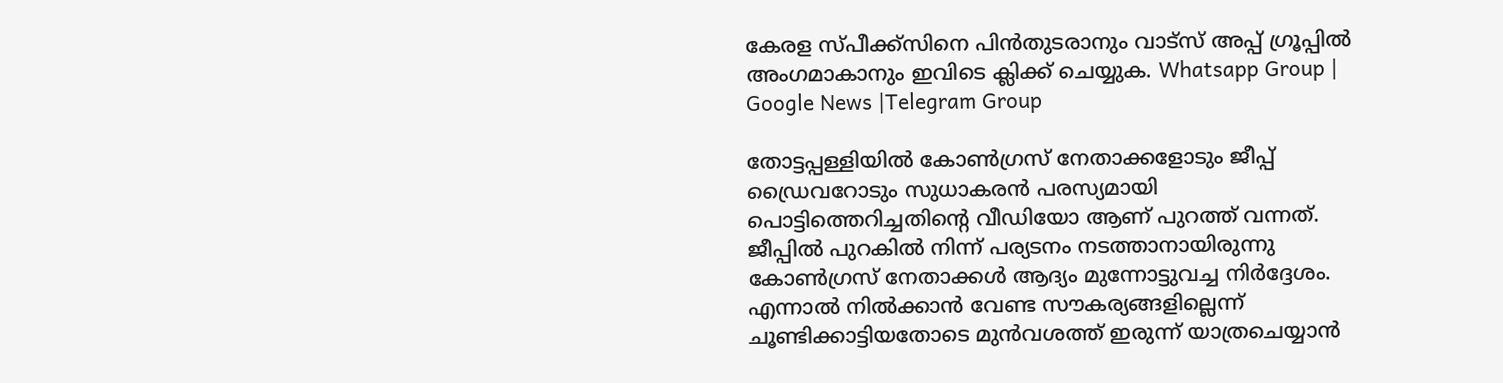കേരള സ്പീക്ക്സിനെ പിൻതുടരാനും വാട്സ് അപ്പ് ഗ്രൂപ്പിൽ അംഗമാകാനും ഇവിടെ ക്ലിക്ക് ചെയ്യുക. Whatsapp Group | Google News |Telegram Group

തോട്ടപ്പള്ളിയില്‍ കോണ്‍ഗ്രസ് നേതാക്കളോടും ജീപ്പ് ഡ്രൈവറോടും സുധാകരൻ പരസ്യമായി പൊട്ടിത്തെറിച്ചതിന്‍റെ വീഡിയോ ആണ് പുറത്ത് വന്നത്. ജീപ്പില്‍ പുറകില്‍ നിന്ന് പര്യടനം നടത്താനായിരുന്നു കോണ്‍ഗ്രസ് നേതാക്കള്‍ ആദ്യം മുന്നോട്ടുവച്ച നിർദ്ദേശം. എന്നാല്‍ നില്‍ക്കാൻ വേണ്ട സൗകര്യങ്ങളില്ലെന്ന് ചൂണ്ടിക്കാട്ടിയതോടെ മുൻവശത്ത് ഇരുന്ന് യാത്രചെയ്യാൻ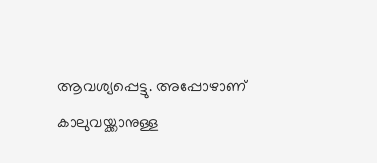ആവശ്യപ്പെട്ടു. അപ്പോഴാണ് കാലുവയ്ക്കാനുള്ള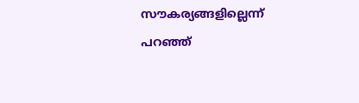സൗകര്യങ്ങളില്ലെന്ന് പറഞ്ഞ്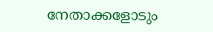നേതാക്കളോടും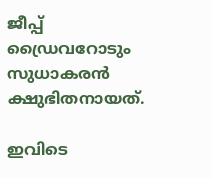ജീപ്പ് ഡ്രൈവറോടും സുധാകരൻ ക്ഷുഭിതനായത്.

ഇവിടെ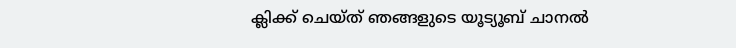ക്ലിക്ക് ചെയ്ത് ഞങ്ങളുടെ യൂട്യൂബ് ചാനൽ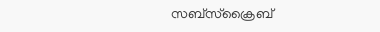സബ്സ്ക്രൈബ്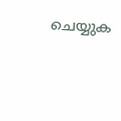ചെയ്യുക